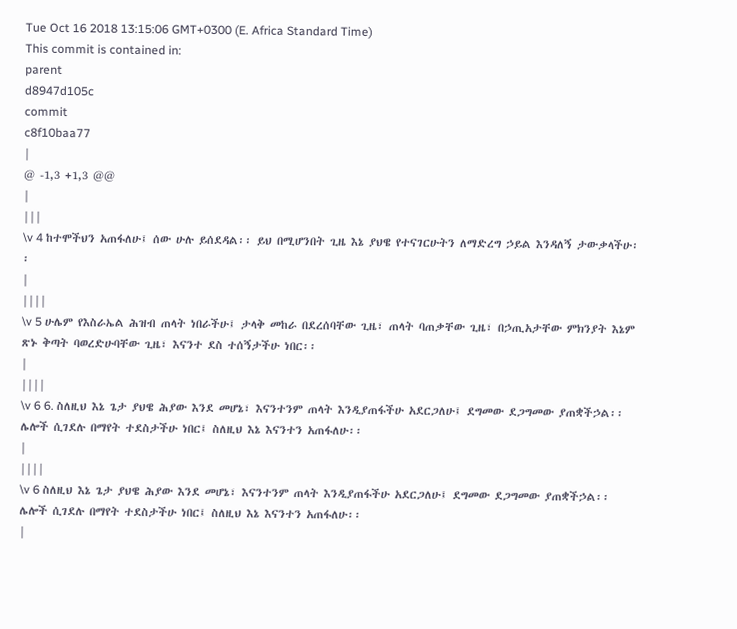Tue Oct 16 2018 13:15:06 GMT+0300 (E. Africa Standard Time)
This commit is contained in:
parent
d8947d105c
commit
c8f10baa77
|
@ -1,3 +1,3 @@
|
|||
\v 4 ከተሞችህን አጠፋለሁ፤ ሰው ሁሉ ይሰደዳል፡፡ ይህ በሚሆንበት ጊዜ እኔ ያህዌ የተናገርሁትን ለማድረግ ኃይል እንዳለኝ ታውቃላችሁ፡፡
|
||||
\v 5 ሁሌም የእስራኤል ሕዝብ ጠላት ነበራችሁ፤ ታላቅ መከራ በደረሰባቸው ጊዜ፣ ጠላት ባጠቃቸው ጊዜ፣ በኃጢአታቸው ምክንያት እኔም ጽኑ ቅጣት ባወረድሁባቸው ጊዜ፣ እናንተ ደስ ተሰኝታችሁ ነበር፡፡
|
||||
\v 6 6. ስለዚህ እኔ ጌታ ያህዌ ሕያው እንደ መሆኔ፣ እናንተንም ጠላት እንዲያጠፋችሁ አደርጋለሁ፤ ደግመው ደጋግመው ያጠቋችኃል፡፡ ሌሎች ሲገደሉ በማየት ተደስታችሁ ነበር፤ ስለዚህ እኔ እናንተን አጠፋለሁ፡፡
|
||||
\v 6 ስለዚህ እኔ ጌታ ያህዌ ሕያው እንደ መሆኔ፣ እናንተንም ጠላት እንዲያጠፋችሁ አደርጋለሁ፤ ደግመው ደጋግመው ያጠቋችኃል፡፡ ሌሎች ሲገደሉ በማየት ተደስታችሁ ነበር፤ ስለዚህ እኔ እናንተን አጠፋለሁ፡፡
|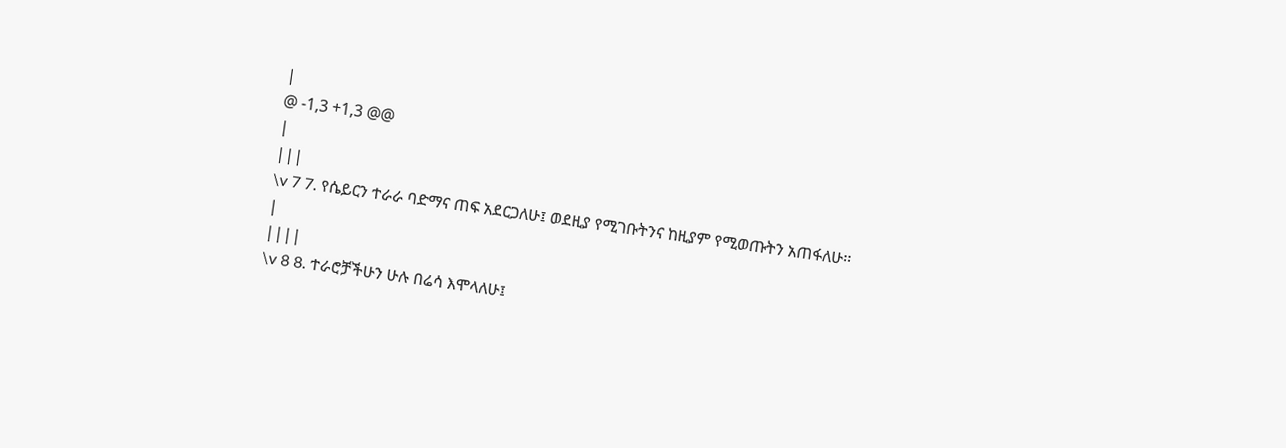|
@ -1,3 +1,3 @@
|
|||
\v 7 7. የሴይርን ተራራ ባድማና ጠፍ አደርጋለሁ፤ ወደዚያ የሚገቡትንና ከዚያም የሚወጡትን አጠፋለሁ፡፡
|
||||
\v 8 8. ተራሮቻችሁን ሁሉ በሬሳ እሞላለሁ፤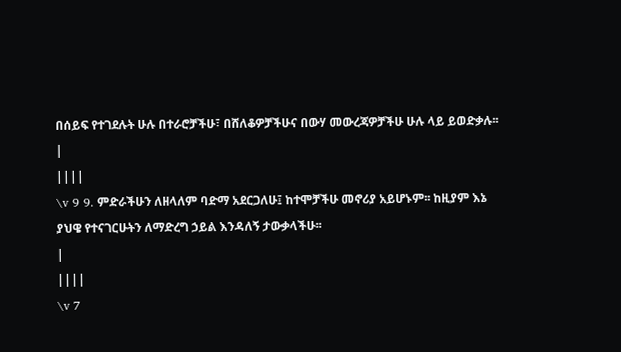በሰይፍ የተገደሉት ሁሉ በተራሮቻችሁ፣ በሸለቆዎቻችሁና በውሃ መውረጃዎቻችሁ ሁሉ ላይ ይወድቃሉ፡፡
|
||||
\v 9 9. ምድራችሁን ለዘላለም ባድማ አደርጋለሁ፤ ከተሞቻችሁ መኖሪያ አይሆኑም፡፡ ከዚያም እኔ ያህዌ የተናገርሁትን ለማድረግ ኃይል እንዳለኝ ታውቃላችሁ፡፡
|
||||
\v 7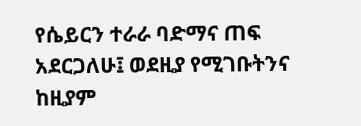የሴይርን ተራራ ባድማና ጠፍ አደርጋለሁ፤ ወደዚያ የሚገቡትንና ከዚያም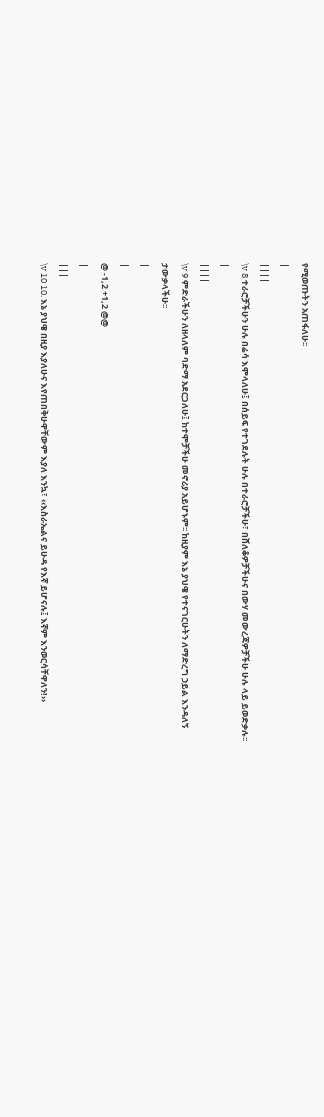የሚወጡትን አጠፋለሁ፡፡
|
||||
\v 8 ተራሮቻችሁን ሁሉ በሬሳ እሞላለሁ፤ በሰይፍ የተገደሉት ሁሉ በተራሮቻችሁ፣ በሸለቆዎቻችሁና በውሃ መውረጃዎቻችሁ ሁሉ ላይ ይወድቃሉ፡፡
|
||||
\v 9 ምድራችሁን ለዘላለም ባድማ አደርጋለሁ፤ ከተሞቻችሁ መኖሪያ አይሆኑም፡፡ ከዚያም እኔ ያህዌ የተናገርሁትን ለማድረግ ኃይል እንዳለኝ ታውቃላችሁ፡፡
|
|
@ -1,2 +1,2 @@
|
|||
\v 10 10. እኔ ያህዌ በዚያ እያለሁና እየጠበቅሁዋቸውም እያለ እንኳ፣ ‹‹እስራኤልና ይሁዳ የእኛ ይሆናሉ፤ እኛም እንወርሳቸዋለን!››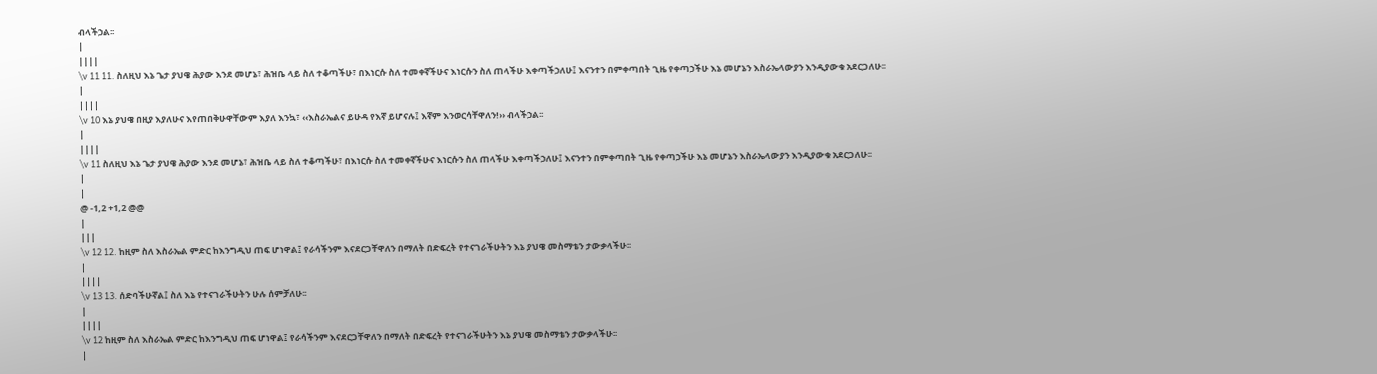ብላችኃል፡፡
|
||||
\v 11 11. ስለዚህ እኔ ጌታ ያህዌ ሕያው እንደ መሆኔ፣ ሕዝቤ ላይ ስለ ተቆጣችሁ፣ በእነርሱ ስለ ተመቀኛችሁና እነርሱን ስለ ጠላችሁ እቀጣችኃለሁ፤ እናንተን በምቀጣበት ጊዜ የቀጣኃችሁ እኔ መሆኔን እስራኤላውያን እንዲያውቁ አደርጋለሁ፡፡
|
||||
\v 10 እኔ ያህዌ በዚያ እያለሁና እየጠበቅሁዋቸውም እያለ እንኳ፣ ‹‹እስራኤልና ይሁዳ የእኛ ይሆናሉ፤ እኛም እንወርሳቸዋለን!›› ብላችኃል፡፡
|
||||
\v 11 ስለዚህ እኔ ጌታ ያህዌ ሕያው እንደ መሆኔ፣ ሕዝቤ ላይ ስለ ተቆጣችሁ፣ በእነርሱ ስለ ተመቀኛችሁና እነርሱን ስለ ጠላችሁ እቀጣችኃለሁ፤ እናንተን በምቀጣበት ጊዜ የቀጣኃችሁ እኔ መሆኔን እስራኤላውያን እንዲያውቁ አደርጋለሁ፡፡
|
|
@ -1,2 +1,2 @@
|
|||
\v 12 12. ከዚም ስለ እስራኤል ምድር ከእንግዲህ ጠፍ ሆነዋል፤ የራሳችንም እናደርጋቸዋለን በማለት በድፍረት የተናገራችሁትን እኔ ያህዌ መስማቴን ታውቃላችሁ፡፡
|
||||
\v 13 13. ሰድባችሁኛል፤ ስለ እኔ የተናገራችሁትን ሁሉ ሰምቻለሁ፡፡
|
||||
\v 12 ከዚም ስለ እስራኤል ምድር ከእንግዲህ ጠፍ ሆነዋል፤ የራሳችንም እናደርጋቸዋለን በማለት በድፍረት የተናገራችሁትን እኔ ያህዌ መስማቴን ታውቃላችሁ፡፡
|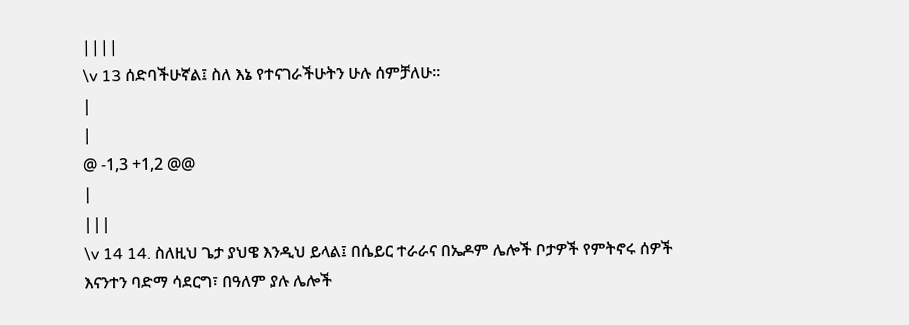||||
\v 13 ሰድባችሁኛል፤ ስለ እኔ የተናገራችሁትን ሁሉ ሰምቻለሁ፡፡
|
|
@ -1,3 +1,2 @@
|
|||
\v 14 14. ስለዚህ ጌታ ያህዌ እንዲህ ይላል፤ በሴይር ተራራና በኤዶም ሌሎች ቦታዎች የምትኖሩ ሰዎች እናንተን ባድማ ሳደርግ፣ በዓለም ያሉ ሌሎች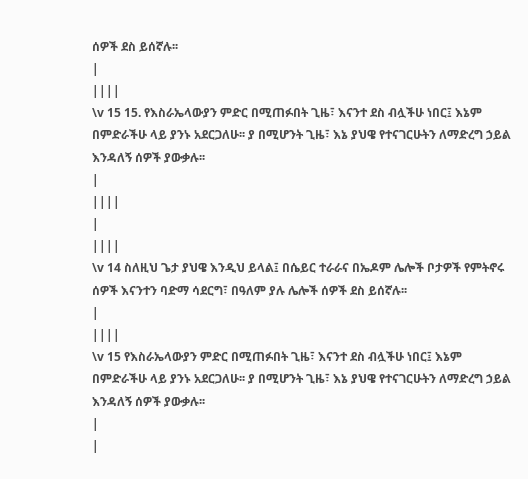ሰዎች ደስ ይሰኛሉ፡፡
|
||||
\v 15 15. የእስራኤላውያን ምድር በሚጠፉበት ጊዜ፣ እናንተ ደስ ብሏችሁ ነበር፤ እኔም በምድራችሁ ላይ ያንኑ አደርጋለሁ፡፡ ያ በሚሆንት ጊዜ፣ እኔ ያህዌ የተናገርሁትን ለማድረግ ኃይል እንዳለኝ ሰዎች ያውቃሉ፡፡
|
||||
|
||||
\v 14 ስለዚህ ጌታ ያህዌ እንዲህ ይላል፤ በሴይር ተራራና በኤዶም ሌሎች ቦታዎች የምትኖሩ ሰዎች እናንተን ባድማ ሳደርግ፣ በዓለም ያሉ ሌሎች ሰዎች ደስ ይሰኛሉ፡፡
|
||||
\v 15 የእስራኤላውያን ምድር በሚጠፉበት ጊዜ፣ እናንተ ደስ ብሏችሁ ነበር፤ እኔም በምድራችሁ ላይ ያንኑ አደርጋለሁ፡፡ ያ በሚሆንት ጊዜ፣ እኔ ያህዌ የተናገርሁትን ለማድረግ ኃይል እንዳለኝ ሰዎች ያውቃሉ፡፡
|
|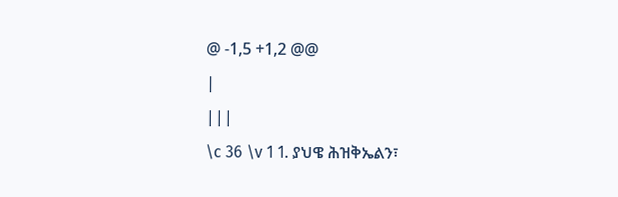@ -1,5 +1,2 @@
|
|||
\c 36 \v 1 1. ያህዌ ሕዝቅኤልን፣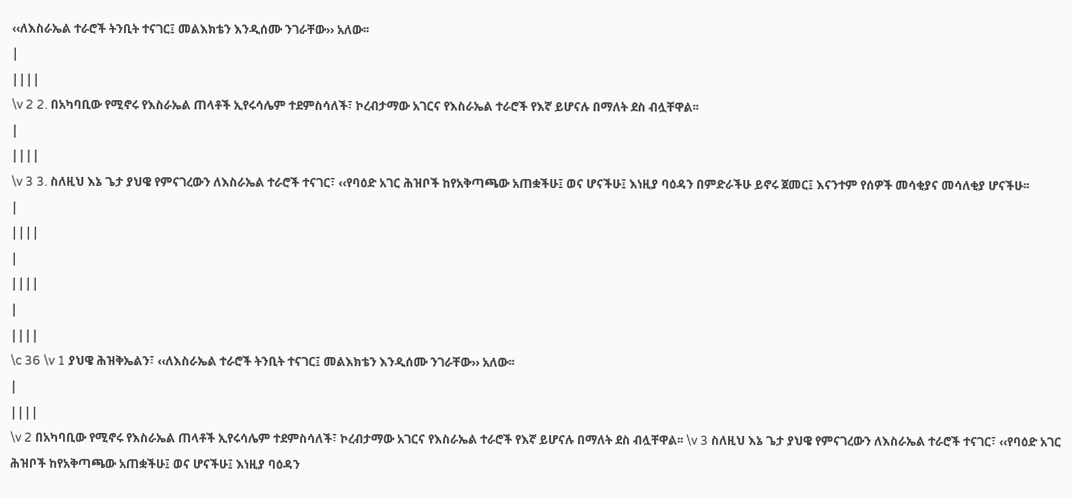‹‹ለእስራኤል ተራሮች ትንቢት ተናገር፤ መልእክቴን እንዲሰሙ ንገራቸው›› አለው፡፡
|
||||
\v 2 2. በአካባቢው የሚኖሩ የእስራኤል ጠላቶች ኢየሩሳሌም ተደምስሳለች፣ ኮረብታማው አገርና የእስራኤል ተራሮች የእኛ ይሆናሉ በማለት ደስ ብሏቸዋል፡፡
|
||||
\v 3 3. ስለዚህ እኔ ጌታ ያህዌ የምናገረውን ለእስራኤል ተራሮች ተናገር፣ ‹‹የባዕድ አገር ሕዝቦች ከየአቅጣጫው አጠቋችሁ፤ ወና ሆናችሁ፤ እነዚያ ባዕዳን በምድራችሁ ይኖሩ ጀመር፤ እናንተም የሰዎች መሳቂያና መሳለቂያ ሆናችሁ፡፡
|
||||
|
||||
|
||||
\c 36 \v 1 ያህዌ ሕዝቅኤልን፣ ‹‹ለእስራኤል ተራሮች ትንቢት ተናገር፤ መልእክቴን እንዲሰሙ ንገራቸው›› አለው፡፡
|
||||
\v 2 በአካባቢው የሚኖሩ የእስራኤል ጠላቶች ኢየሩሳሌም ተደምስሳለች፣ ኮረብታማው አገርና የእስራኤል ተራሮች የእኛ ይሆናሉ በማለት ደስ ብሏቸዋል፡፡ \v 3 ስለዚህ እኔ ጌታ ያህዌ የምናገረውን ለእስራኤል ተራሮች ተናገር፣ ‹‹የባዕድ አገር ሕዝቦች ከየአቅጣጫው አጠቋችሁ፤ ወና ሆናችሁ፤ እነዚያ ባዕዳን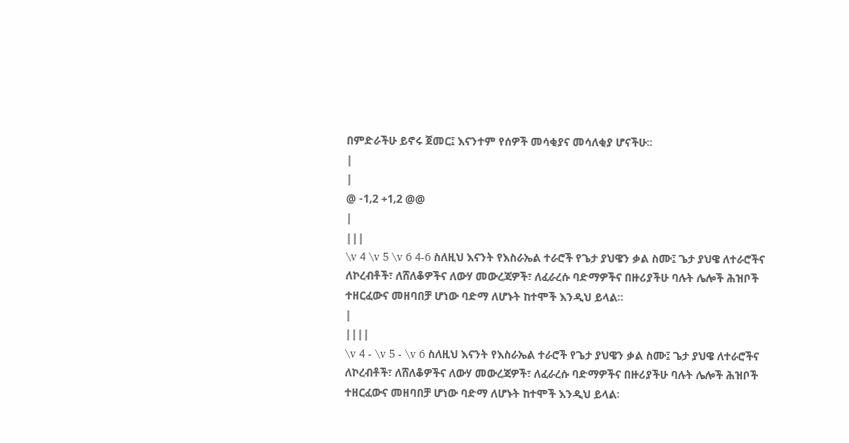በምድራችሁ ይኖሩ ጀመር፤ እናንተም የሰዎች መሳቂያና መሳለቂያ ሆናችሁ፡፡
|
|
@ -1,2 +1,2 @@
|
|||
\v 4 \v 5 \v 6 4-6 ስለዚህ እናንት የእስራኤል ተራሮች የጌታ ያህዌን ቃል ስሙ፤ ጌታ ያህዌ ለተራሮችና ለኮረብቶች፣ ለሸለቆዎችና ለውሃ መውረጃዎች፣ ለፈራረሱ ባድማዎችና በዙሪያችሁ ባሉት ሌሎች ሕዝቦች ተዘርፈውና መዘባበቻ ሆነው ባድማ ለሆኑት ከተሞች እንዲህ ይላል፡፡
|
||||
\v 4 - \v 5 - \v 6 ስለዚህ እናንት የእስራኤል ተራሮች የጌታ ያህዌን ቃል ስሙ፤ ጌታ ያህዌ ለተራሮችና ለኮረብቶች፣ ለሸለቆዎችና ለውሃ መውረጃዎች፣ ለፈራረሱ ባድማዎችና በዙሪያችሁ ባሉት ሌሎች ሕዝቦች ተዘርፈውና መዘባበቻ ሆነው ባድማ ለሆኑት ከተሞች እንዲህ ይላል፡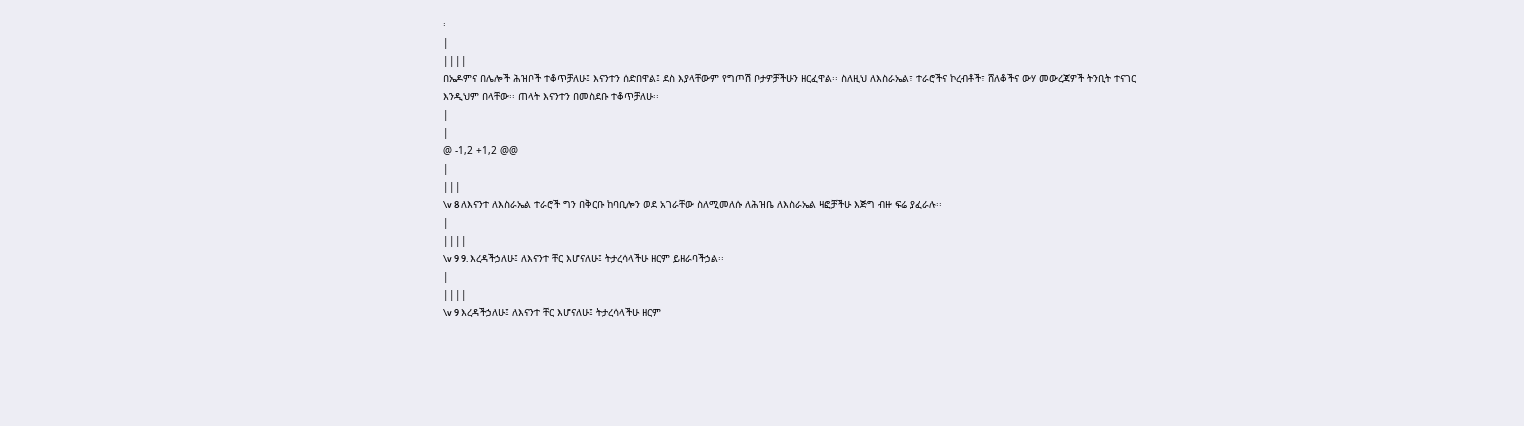፡
|
||||
በኤዶምና በሌሎች ሕዝቦች ተቆጥቻለሁ፤ እናንተን ሰድበዋል፤ ደስ እያላቸውም የግጦሽ ቦታዎቻችሁን ዘርፈዋል፡፡ ስለዚህ ለእስራኤል፣ ተራሮችና ኮረብቶች፣ ሸለቆችና ውሃ መውረጃዎች ትንቢት ተናገር እንዲህም በላቸው፡፡ ጠላት እናንተን በመስደቡ ተቆጥቻለሁ፡፡
|
|
@ -1,2 +1,2 @@
|
|||
\v 8 ለእናንተ ለእስራኤል ተራሮች ግን በቅርቡ ከባቢሎን ወደ አገራቸው ስለሚመለሱ ለሕዝቤ ለእስራኤል ዛፎቻችሁ እጅግ ብዙ ፍሬ ያፈራሉ፡፡
|
||||
\v 9 9. እረዳችኃለሁ፤ ለእናንተ ቸር እሆናለሁ፤ ትታረሳላችሁ ዘርም ይዘራባችኃል፡፡
|
||||
\v 9 እረዳችኃለሁ፤ ለእናንተ ቸር እሆናለሁ፤ ትታረሳላችሁ ዘርም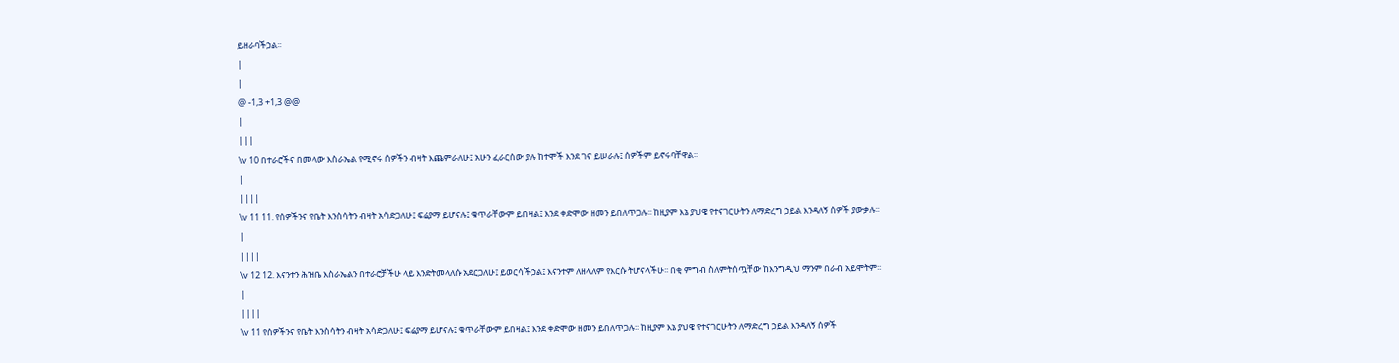ይዘራባችኃል፡፡
|
|
@ -1,3 +1,3 @@
|
|||
\v 10 በተራሮችና በመላው እስራኤል የሚኖሩ ሰዎችን ብዛት እጨምራለሁ፤ አሁን ፈራርሰው ያሉ ከተሞች እንደ ገና ይሠራሉ፤ ሰዎችም ይኖሩባቸዋል፡፡
|
||||
\v 11 11. የሰዎችንና የቤት እንስሳትን ብዛት አሳድጋለሁ፤ ፍሬያማ ይሆናሉ፤ ቁጥራቸውም ይበዛል፤ እንደ ቀድሞው ዘመን ይበለጥጋሉ፡፡ ከዚያም እኔ ያህዌ የተናገርሁትን ለማድረግ ኃይል እንዳለኝ ሰዎች ያውቃሉ፡፡
|
||||
\v 12 12. እናንተን ሕዝቤ እስራኤልን በተራሮቻችሁ ላይ እንድትመላለሱ አደርጋለሁ፤ ይወርሳችኃል፤ እናንተም ለዘላለም የእርሱ ትሆናላችሁ፡፡ በቂ ምግብ ስለምትሰጧቸው ከእንግዲህ ማንም በራብ አይሞትም፡፡
|
||||
\v 11 የሰዎችንና የቤት እንስሳትን ብዛት አሳድጋለሁ፤ ፍሬያማ ይሆናሉ፤ ቁጥራቸውም ይበዛል፤ እንደ ቀድሞው ዘመን ይበለጥጋሉ፡፡ ከዚያም እኔ ያህዌ የተናገርሁትን ለማድረግ ኃይል እንዳለኝ ሰዎች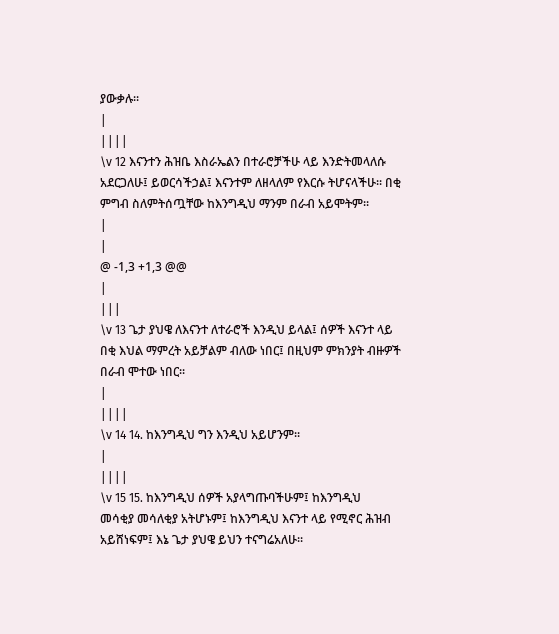ያውቃሉ፡፡
|
||||
\v 12 እናንተን ሕዝቤ እስራኤልን በተራሮቻችሁ ላይ እንድትመላለሱ አደርጋለሁ፤ ይወርሳችኃል፤ እናንተም ለዘላለም የእርሱ ትሆናላችሁ፡፡ በቂ ምግብ ስለምትሰጧቸው ከእንግዲህ ማንም በራብ አይሞትም፡፡
|
|
@ -1,3 +1,3 @@
|
|||
\v 13 ጌታ ያህዌ ለእናንተ ለተራሮች እንዲህ ይላል፤ ሰዎች እናንተ ላይ በቂ እህል ማምረት አይቻልም ብለው ነበር፤ በዚህም ምክንያት ብዙዎች በራብ ሞተው ነበር፡፡
|
||||
\v 14 14. ከእንግዲህ ግን እንዲህ አይሆንም፡፡
|
||||
\v 15 15. ከእንግዲህ ሰዎች አያላግጡባችሁም፤ ከእንግዲህ መሳቂያ መሳለቂያ አትሆኑም፤ ከእንግዲህ እናንተ ላይ የሚኖር ሕዝብ አይሸነፍም፤ እኔ ጌታ ያህዌ ይህን ተናግሬአለሁ፡፡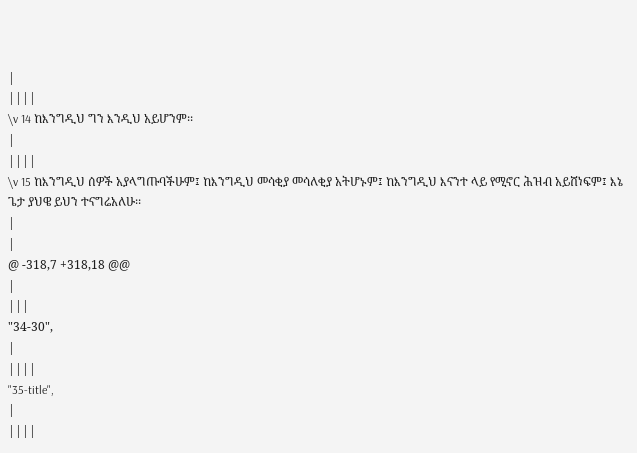|
||||
\v 14 ከእንግዲህ ግን እንዲህ አይሆንም፡፡
|
||||
\v 15 ከእንግዲህ ሰዎች አያላግጡባችሁም፤ ከእንግዲህ መሳቂያ መሳለቂያ አትሆኑም፤ ከእንግዲህ እናንተ ላይ የሚኖር ሕዝብ አይሸነፍም፤ እኔ ጌታ ያህዌ ይህን ተናግሬአለሁ፡፡
|
|
@ -318,7 +318,18 @@
|
|||
"34-30",
|
||||
"35-title",
|
||||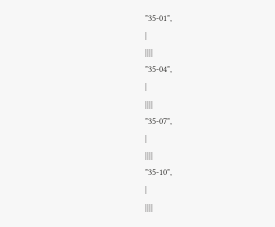"35-01",
|
||||
"35-04",
|
||||
"35-07",
|
||||
"35-10",
|
||||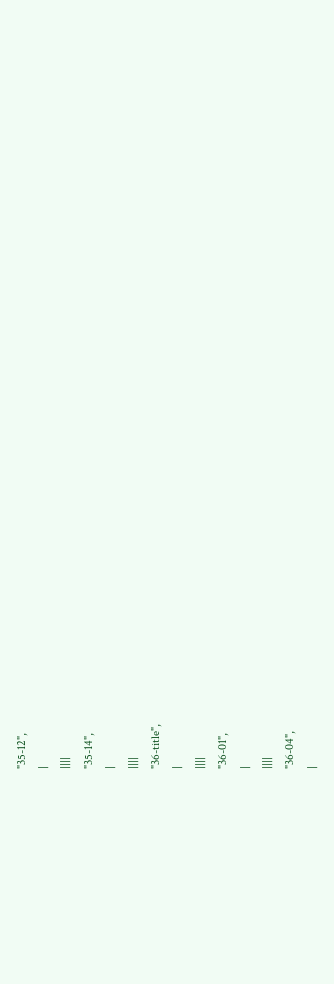"35-12",
|
||||
"35-14",
|
||||
"36-title",
|
||||
"36-01",
|
||||
"36-04",
|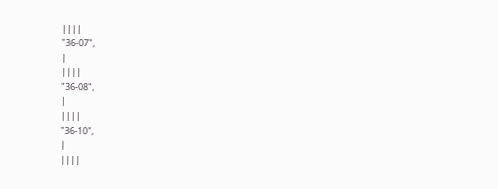||||
"36-07",
|
||||
"36-08",
|
||||
"36-10",
|
||||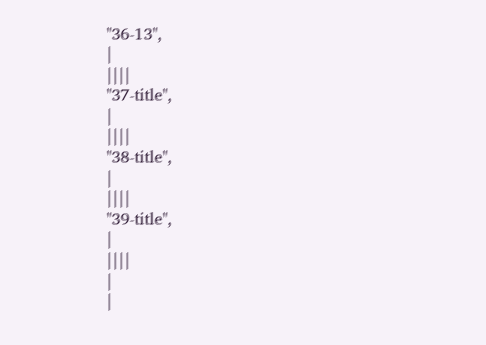"36-13",
|
||||
"37-title",
|
||||
"38-title",
|
||||
"39-title",
|
||||
|
|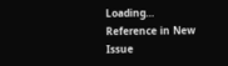Loading…
Reference in New Issue